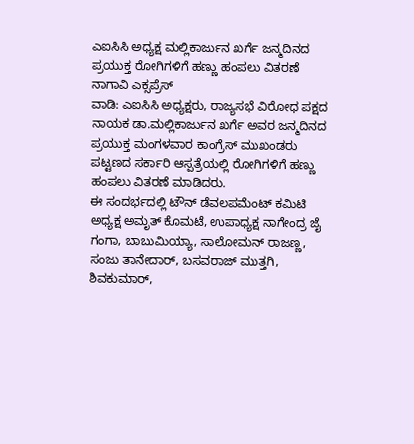ಎಐಸಿಸಿ ಅಧ್ಯಕ್ಷ ಮಲ್ಲಿಕಾರ್ಜುನ ಖರ್ಗೆ ಜನ್ಮದಿನದ ಪ್ರಯುಕ್ತ ರೋಗಿಗಳಿಗೆ ಹಣ್ಣು ಹಂಪಲು ವಿತರಣೆ
ನಾಗಾವಿ ಎಕ್ಸಪ್ರೆಸ್
ವಾಡಿ: ಎಐಸಿಸಿ ಅಧ್ಯಕ್ಷರು, ರಾಜ್ಯಸಭೆ ವಿರೋಧ ಪಕ್ಷದ ನಾಯಕ ಡಾ.ಮಲ್ಲಿಕಾರ್ಜುನ ಖರ್ಗೆ ಅವರ ಜನ್ಮದಿನದ ಪ್ರಯುಕ್ತ ಮಂಗಳವಾರ ಕಾಂಗ್ರೆಸ್ ಮುಖಂಡರು ಪಟ್ಟಣದ ಸರ್ಕಾರಿ ಆಸ್ಪತ್ರೆಯಲ್ಲಿ ರೋಗಿಗಳಿಗೆ ಹಣ್ಣು ಹಂಪಲು ವಿತರಣೆ ಮಾಡಿದರು.
ಈ ಸಂದರ್ಭದಲ್ಲಿ ಟೌನ್ ಡೆವಲಪಮೆಂಟ್ ಕಮಿಟಿ ಅಧ್ಯಕ್ಷ ಅಮೃತ್ ಕೊಮಟೆ, ಉಪಾಧ್ಯಕ್ಷ ನಾಗೇಂದ್ರ ಜೈ ಗಂಗಾ, ಬಾಬುಮಿಯ್ಯಾ, ಸಾಲೋಮನ್ ರಾಜಣ್ಣ, ಸಂಜು ತಾನೇದಾರ್, ಬಸವರಾಜ್ ಮುತ್ತಗಿ, ಶಿವಕುಮಾರ್,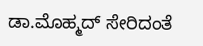ಡಾ.ಮೊಹ್ಮದ್ ಸೇರಿದಂತೆ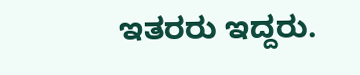ಇತರರು ಇದ್ದರು.